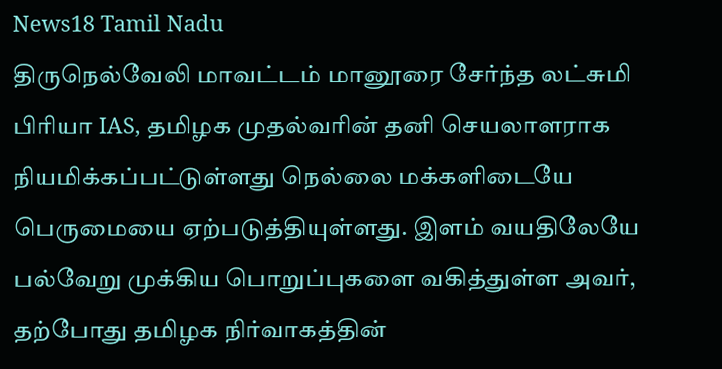News18 Tamil Nadu
திருநெல்வேலி மாவட்டம் மானூரை சேர்ந்த லட்சுமி பிரியா IAS, தமிழக முதல்வரின் தனி செயலாளராக நியமிக்கப்பட்டுள்ளது நெல்லை மக்களிடையே பெருமையை ஏற்படுத்தியுள்ளது. இளம் வயதிலேயே பல்வேறு முக்கிய பொறுப்புகளை வகித்துள்ள அவர், தற்போது தமிழக நிர்வாகத்தின்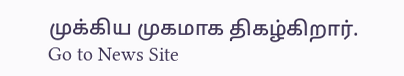முக்கிய முகமாக திகழ்கிறார்.
Go to News Site